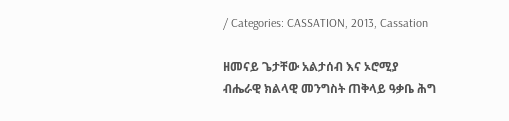/ Categories: CASSATION, 2013, Cassation

ዘመናይ ጌታቸው አልታሰብ እና ኦሮሚያ ብሔራዊ ክልላዊ መንግስት ጠቅላይ ዓቃቤ ሕግ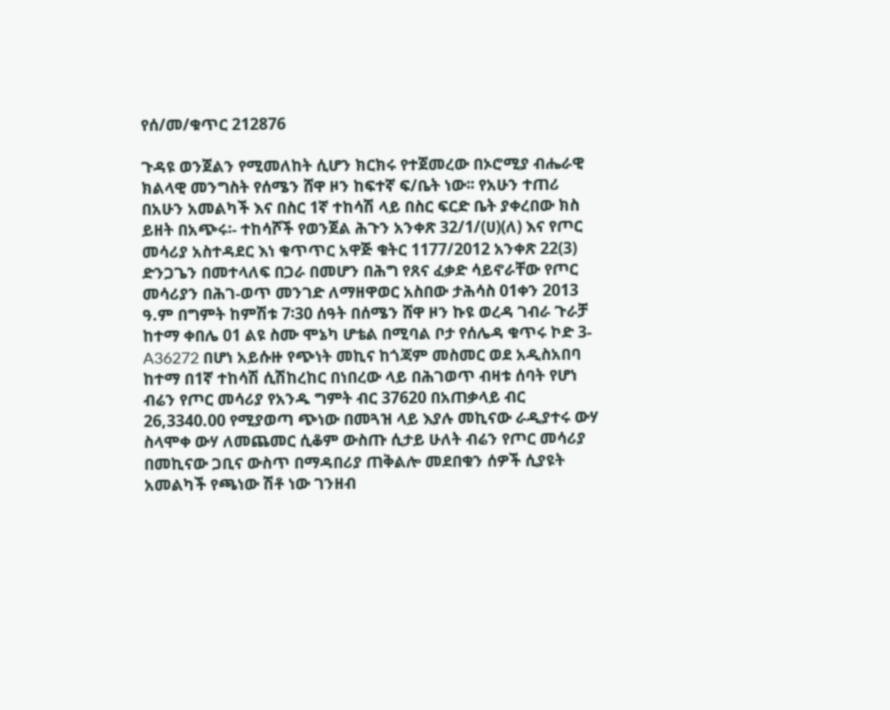የሰ/መ/ቁጥር 212876

ጉዳዩ ወንጀልን የሚመለከት ሲሆን ክርክሩ የተጀመረው በኦሮሚያ ብሔራዊ ክልላዊ መንግስት የሰሜን ሸዋ ዞን ከፍተኛ ፍ/ቤት ነው፡፡ የአሁን ተጠሪ በአሁን አመልካች እና በስር 1ኛ ተከሳሽ ላይ በስር ፍርድ ቤት ያቀረበው ክስ ይዘት በአጭሩ፡- ተከሳሾች የወንጀል ሕጉን አንቀጽ 32/1/(ሀ)(ለ) እና የጦር መሳሪያ አስተዳደር እነ ቁጥጥር አዋጅ ቁትር 1177/2012 አንቀጽ 22(3) ድንጋጌን በመተላለፍ በጋራ በመሆን በሕግ የጸና ፈቃድ ሳይኖራቸው የጦር መሳሪያን በሕገ-ወጥ መንገድ ለማዘዋወር አስበው ታሕሳስ 01ቀን 2013 ዓ.ም በግምት ከምሽቱ 7፡30 ሰዓት በሰሜን ሸዋ ዞን ኩዩ ወረዳ ገብራ ጉራቻ ከተማ ቀበሌ 01 ልዩ ስሙ ሞኔካ ሆቴል በሚባል ቦታ የሰሌዳ ቁጥሩ ኮድ 3-A36272 በሆነ አይሱዙ የጭነት መኪና ከጎጃም መስመር ወደ አዲስአበባ ከተማ በ1ኛ ተከሳሽ ሲሽከረከር በነበረው ላይ በሕገወጥ ብዛቱ ሰባት የሆነ ብሬን የጦር መሳሪያ የአንዱ ግምት ብር 37620 በአጠቃላይ ብር 26,3340.00 የሚያወጣ ጭነው በመጓዝ ላይ እያሉ መኪናው ራዲያተሩ ውሃ ስላሞቀ ውሃ ለመጨመር ሲቆም ውስጡ ሲታይ ሁለት ብሬን የጦር መሳሪያ በመኪናው ጋቢና ውስጥ በማዳበሪያ ጠቅልሎ መደበቁን ሰዎች ሲያዩት አመልካች የጫነው ሽቶ ነው ገንዘብ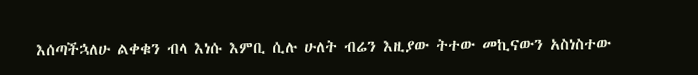እሰጣችኋለሁ ልቀቁን ብላ እነሱ እምቢ ሲሉ ሁለት ብሬን እዚያው ትተው መኪናውን አስነስተው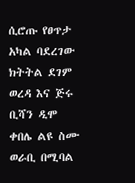ሲሮጡ የፀጥታ አካል ባደረገው ክትትል ደገም ወረዳ እና ጅሩ ቢሻን ዲሞ ቀበሌ ልዩ ስሙ ወራቢ በሚባል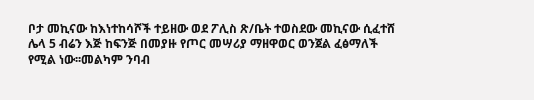ቦታ መኪናው ከእነተከሳሾች ተይዘው ወደ ፖሊስ ጽ/ቤት ተወስደው መኪናው ሲፈተሸ ሌላ 5 ብሬን እጅ ከፍንጅ በመያዙ የጦር መሣሪያ ማዘዋወር ወንጀል ፈፅማለች  የሚል ነው፡፡መልካም ንባብ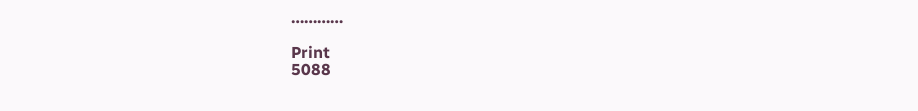…………

Print
5088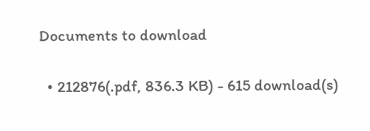Documents to download

  • 212876(.pdf, 836.3 KB) - 615 download(s)